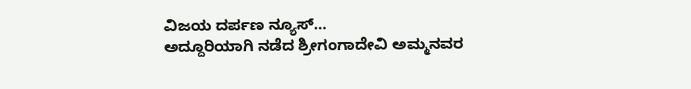ವಿಜಯ ದರ್ಪಣ ನ್ಯೂಸ್…
ಅದ್ದೂರಿಯಾಗಿ ನಡೆದ ಶ್ರೀಗಂಗಾದೇವಿ ಅಮ್ಮನವರ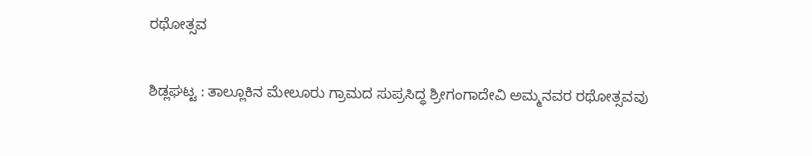ರಥೋತ್ಸವ

ಶಿಡ್ಲಘಟ್ಟ : ತಾಲ್ಲೂಕಿನ ಮೇಲೂರು ಗ್ರಾಮದ ಸುಪ್ರಸಿದ್ಧ ಶ್ರೀಗಂಗಾದೇವಿ ಅಮ್ಮನವರ ರಥೋತ್ಸವವು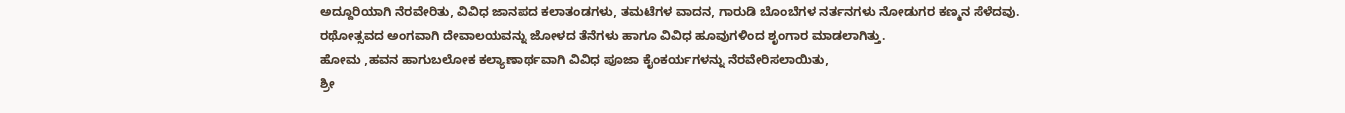ಅದ್ದೂರಿಯಾಗಿ ನೆರವೇರಿತು, ವಿವಿಧ ಜಾನಪದ ಕಲಾತಂಡಗಳು, ತಮಟೆಗಳ ವಾದನ, ಗಾರುಡಿ ಬೊಂಬೆಗಳ ನರ್ತನಗಳು ನೋಡುಗರ ಕಣ್ಮನ ಸೆಳೆದವು.
ರಥೋತ್ಸವದ ಅಂಗವಾಗಿ ದೇವಾಲಯವನ್ನು ಜೋಳದ ತೆನೆಗಳು ಹಾಗೂ ವಿವಿಧ ಹೂವುಗಳಿಂದ ಶೃಂಗಾರ ಮಾಡಲಾಗಿತ್ತು.
ಹೋಮ ,ಹವನ ಹಾಗುಬಲೋಕ ಕಲ್ಯಾಣಾರ್ಥವಾಗಿ ವಿವಿಧ ಪೂಜಾ ಕೈಂಕರ್ಯಗಳನ್ನು ನೆರವೇರಿಸಲಾಯಿತು,
ಶ್ರೀ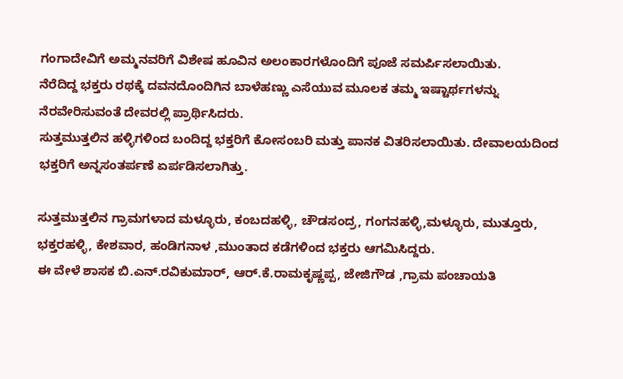ಗಂಗಾದೇವಿಗೆ ಅಮ್ಮನವರಿಗೆ ವಿಶೇಷ ಹೂವಿನ ಅಲಂಕಾರಗಳೊಂದಿಗೆ ಪೂಜೆ ಸಮರ್ಪಿಸಲಾಯಿತು.
ನೆರೆದಿದ್ದ ಭಕ್ತರು ರಥಕ್ಕೆ ದವನದೊಂದಿಗಿನ ಬಾಳೆಹಣ್ಣು ಎಸೆಯುವ ಮೂಲಕ ತಮ್ಮ ಇಷ್ಟಾರ್ಥಗಳನ್ನು ನೆರವೇರಿಸುವಂತೆ ದೇವರಲ್ಲಿ ಪ್ರಾರ್ಥಿಸಿದರು.
ಸುತ್ತಮುತ್ತಲಿನ ಹಳ್ಳಿಗಳಿಂದ ಬಂದಿದ್ದ ಭಕ್ತರಿಗೆ ಕೋಸಂಬರಿ ಮತ್ತು ಪಾನಕ ವಿತರಿಸಲಾಯಿತು. ದೇವಾಲಯದಿಂದ ಭಕ್ತರಿಗೆ ಅನ್ನಸಂತರ್ಪಣೆ ಏರ್ಪಡಿಸಲಾಗಿತ್ತು.

ಸುತ್ತಮುತ್ತಲಿನ ಗ್ರಾಮಗಳಾದ ಮಳ್ಳೂರು, ಕಂಬದಹಳ್ಳಿ, ಚೌಡಸಂದ್ರ, ಗಂಗನಹಳ್ಳಿ,ಮಳ್ಳೂರು, ಮುತ್ತೂರು, ಭಕ್ತರಹಳ್ಳಿ, ಕೇಶವಾರ, ಹಂಡಿಗನಾಳ ,ಮುಂತಾದ ಕಡೆಗಳಿಂದ ಭಕ್ತರು ಆಗಮಿಸಿದ್ದರು.
ಈ ವೇಳೆ ಶಾಸಕ ಬಿ.ಎನ್.ರವಿಕುಮಾರ್, ಆರ್.ಕೆ.ರಾಮಕೃಷ್ಣಪ್ಪ, ಜೇಜಿಗೌಡ ,ಗ್ರಾಮ ಪಂಚಾಯತಿ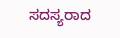ಸದಸ್ಯರಾದ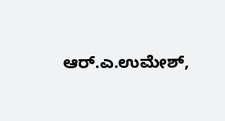ಆರ್.ಎ.ಉಮೇಶ್,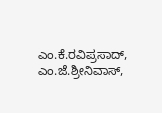ಎಂ.ಕೆ.ರವಿಪ್ರಸಾದ್, ಎಂ.ಜೆ.ಶ್ರೀನಿವಾಸ್,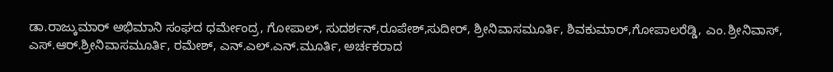ಡಾ.ರಾಜ್ಕುಮಾರ್ ಅಭಿಮಾನಿ ಸಂಘದ ಧರ್ಮೇಂದ್ರ, ಗೋಪಾಲ್, ಸುದರ್ಶನ್,ರೂಪೇಶ್,ಸುದೀರ್, ಶ್ರೀನಿವಾಸಮೂರ್ತಿ, ಶಿವಕುಮಾರ್,ಗೋಪಾಲರೆಡ್ಡಿ, ಎಂ.ಶ್ರೀನಿವಾಸ್, ಎಸ್.ಆರ್.ಶ್ರೀನಿವಾಸಮೂರ್ತಿ, ರಮೇಶ್, ಎನ್.ಎಲ್.ಎನ್.ಮೂರ್ತಿ, ಅರ್ಚಕರಾದ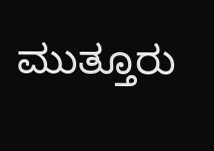ಮುತ್ತೂರು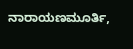ನಾರಾಯಣಮೂರ್ತಿ,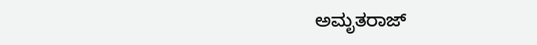ಅಮೃತರಾಜ್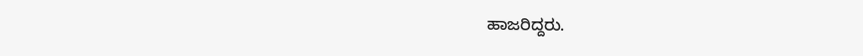ಹಾಜರಿದ್ದರು.